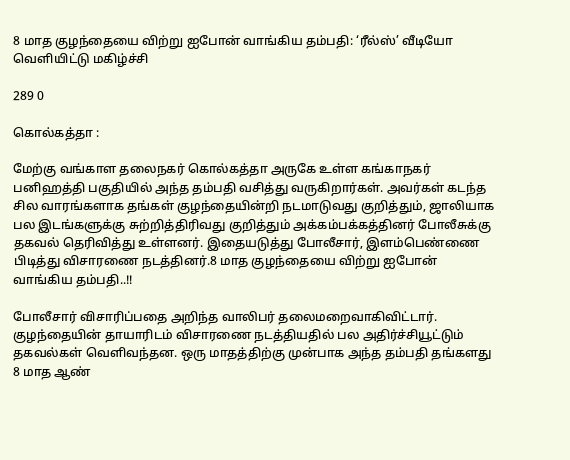8 மாத குழந்தையை விற்று ஐபோன் வாங்கிய தம்பதி: ‘ரீல்ஸ்’ வீடியோ வெளியிட்டு மகிழ்ச்சி

289 0

கொல்கத்தா :

மேற்கு வங்காள தலைநகர் கொல்கத்தா அருகே உள்ள கங்காநகர் பனிஹத்தி பகுதியில் அந்த தம்பதி வசித்து வருகிறார்கள். அவர்கள் கடந்த சில வாரங்களாக தங்கள் குழந்தையின்றி நடமாடுவது குறித்தும், ஜாலியாக பல இடங்களுக்கு சுற்றித்திரிவது குறித்தும் அக்கம்பக்கத்தினர் போலீசுக்கு தகவல் தெரிவித்து உள்ளனர். இதையடுத்து போலீசார், இளம்பெண்ணை பிடித்து விசாரணை நடத்தினர்.8 மாத குழந்தையை விற்று ஐபோன் வாங்கிய தம்பதி..!!

போலீசார் விசாரிப்பதை அறிந்த வாலிபர் தலைமறைவாகிவிட்டார். குழந்தையின் தாயாரிடம் விசாரணை நடத்தியதில் பல அதிர்ச்சியூட்டும் தகவல்கள் வெளிவந்தன. ஒரு மாதத்திற்கு முன்பாக அந்த தம்பதி தங்களது 8 மாத ஆண்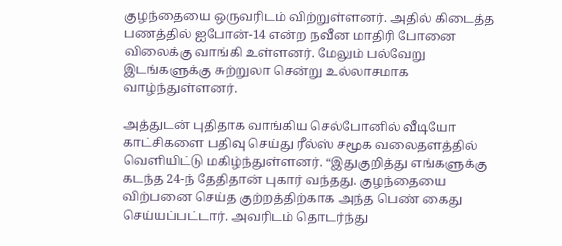குழந்தையை ஒருவரிடம் விற்றுள்ளனர். அதில் கிடைத்த பணத்தில் ஐபோன்-14 என்ற நவீன மாதிரி போனை விலைக்கு வாங்கி உள்ளனர். மேலும் பல்வேறு இடங்களுக்கு சுற்றுலா சென்று உல்லாசமாக வாழ்ந்துள்ளனர்.

அத்துடன் புதிதாக வாங்கிய செல்போனில் வீடியோ காட்சிகளை பதிவு செய்து ரீல்ஸ் சமூக வலைதளத்தில் வெளியிட்டு மகிழ்ந்துள்ளனர். “இதுகுறித்து எங்களுக்கு கடந்த 24-ந் தேதிதான் புகார் வந்தது. குழந்தையை விற்பனை செய்த குற்றத்திற்காக அந்த பெண் கைது செய்யப்பட்டார். அவரிடம் தொடர்ந்து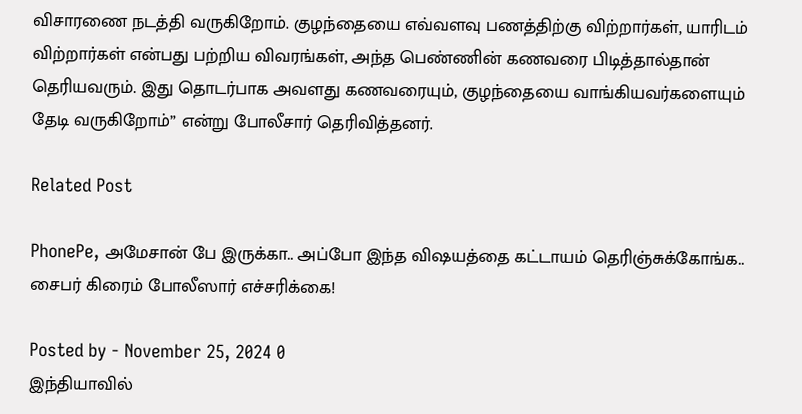விசாரணை நடத்தி வருகிறோம். குழந்தையை எவ்வளவு பணத்திற்கு விற்றார்கள், யாரிடம் விற்றார்கள் என்பது பற்றிய விவரங்கள், அந்த பெண்ணின் கணவரை பிடித்தால்தான் தெரியவரும். இது தொடர்பாக அவளது கணவரையும், குழந்தையை வாங்கியவர்களையும் தேடி வருகிறோம்” என்று போலீசார் தெரிவித்தனர்.

Related Post

PhonePe, அமேசான் பே இருக்கா.. அப்போ இந்த விஷயத்தை கட்டாயம் தெரிஞ்சுக்கோங்க.. சைபர் கிரைம் போலீஸார் எச்சரிக்கை!

Posted by - November 25, 2024 0
இந்தியாவில்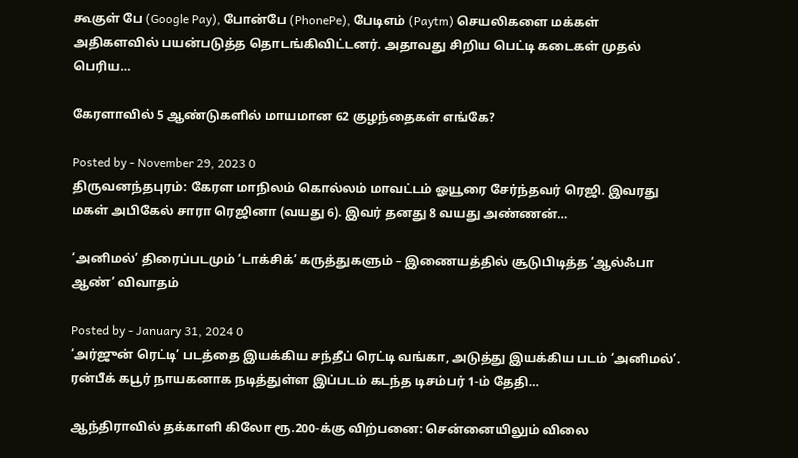கூகுள் பே (Google Pay), போன்பே (PhonePe), பேடிஎம் (Paytm) செயலிகளை மக்கள் அதிகளவில் பயன்படுத்த தொடங்கிவிட்டனர். அதாவது சிறிய பெட்டி கடைகள் முதல் பெரிய…

கேரளாவில் 5 ஆண்டுகளில் மாயமான 62 குழந்தைகள் எங்கே?

Posted by - November 29, 2023 0
திருவனந்தபுரம்: கேரள மாநிலம் கொல்லம் மாவட்டம் ஓயூரை சேர்ந்தவர் ரெஜி. இவரது மகள் அபிகேல் சாரா ரெஜினா (வயது 6). இவர் தனது 8 வயது அண்ணன்…

‘அனிமல்’ திரைப்படமும் ‘டாக்சிக்’ கருத்துகளும் – இணையத்தில் சூடுபிடித்த ‘ஆல்ஃபா ஆண்’ விவாதம்

Posted by - January 31, 2024 0
‘அர்ஜுன் ரெட்டி’ படத்தை இயக்கிய சந்தீப் ரெட்டி வங்கா, அடுத்து இயக்கிய படம் ‘அனிமல்’. ரன்பீக் கபூர் நாயகனாக நடித்துள்ள இப்படம் கடந்த டிசம்பர் 1-ம் தேதி…

ஆந்திராவில் தக்காளி கிலோ ரூ.200-க்கு விற்பனை: சென்னையிலும் விலை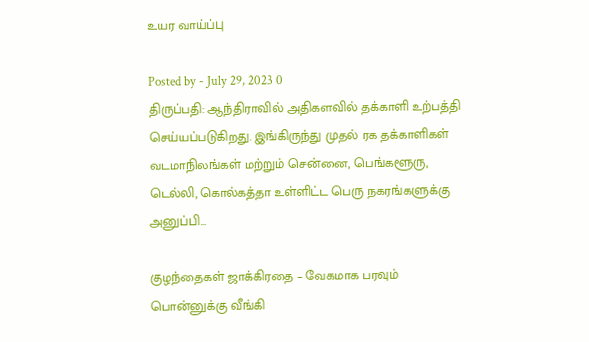உயர வாய்ப்பு

Posted by - July 29, 2023 0
திருப்பதி: ஆந்திராவில் அதிகளவில் தக்காளி உற்பத்தி செய்யப்படுகிறது. இங்கிருந்து முதல் ரக தக்காளிகள் வடமாநிலங்கள் மற்றும் சென்னை, பெங்களூரு, டெல்லி, கொல்கத்தா உள்ளிட்ட பெரு நகரங்களுக்கு அனுப்பி…

குழந்தைகள் ஜாக்கிரதை – வேகமாக பரவும் பொன்னுக்கு வீங்கி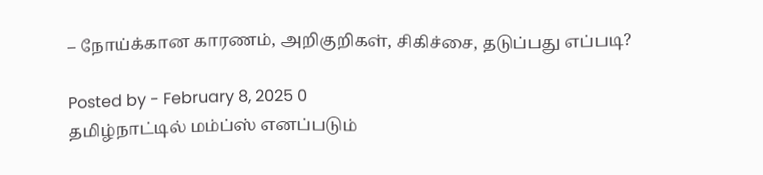– நோய்க்கான காரணம், அறிகுறிகள், சிகிச்சை, தடுப்பது எப்படி?

Posted by - February 8, 2025 0
தமிழ்நாட்டில் மம்ப்ஸ் எனப்படும்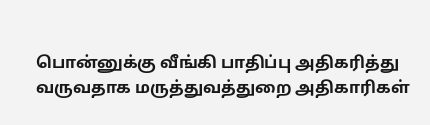பொன்னுக்கு வீங்கி பாதிப்பு அதிகரித்து வருவதாக மருத்துவத்துறை அதிகாரிகள்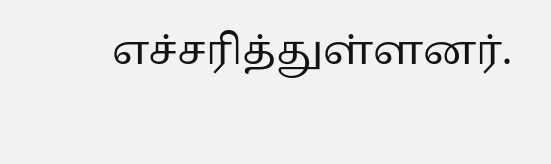எச்சரித்துள்ளனர்.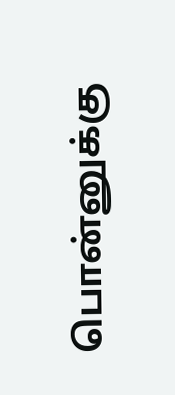பொன்னுக்கு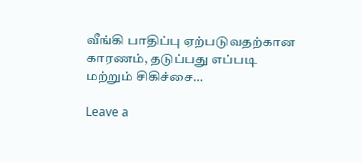வீங்கி பாதிப்பு ஏற்படுவதற்கான காரணம், தடுப்பது எப்படி மற்றும் சிகிச்சை…

Leave a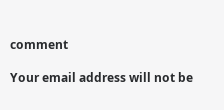comment

Your email address will not be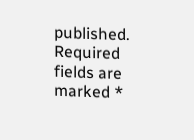published. Required fields are marked *